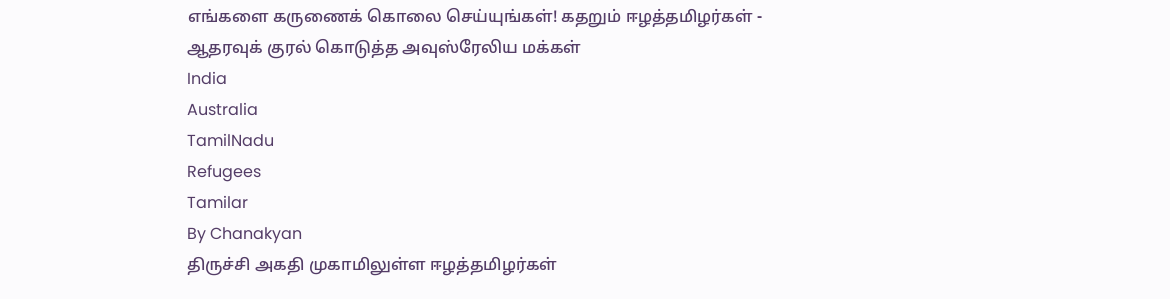எங்களை கருணைக் கொலை செய்யுங்கள்! கதறும் ஈழத்தமிழர்கள் - ஆதரவுக் குரல் கொடுத்த அவுஸ்ரேலிய மக்கள்
India
Australia
TamilNadu
Refugees
Tamilar
By Chanakyan
திருச்சி அகதி முகாமிலுள்ள ஈழத்தமிழர்கள்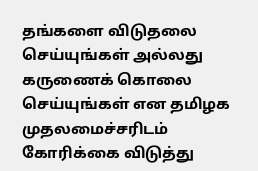தங்களை விடுதலை செய்யுங்கள் அல்லது கருணைக் கொலை செய்யுங்கள் என தமிழக முதலமைச்சரிடம் கோரிக்கை விடுத்து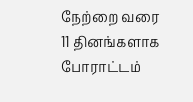நேற்றை வரை 11 தினங்களாக போராட்டம்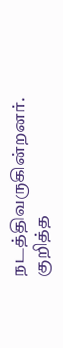நடத்திவருகின்றனர்.
குறித்த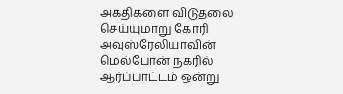அகதிகளை விடுதலை செய்யுமாறு கோரி அவுஸ்ரேலியாவின் மெல்போன் நகரில் ஆர்ப்பாட்டம் ஒன்று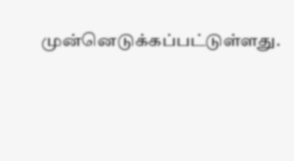முன்னெடுக்கப்பட்டுள்ளது.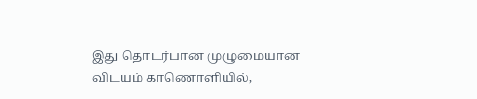இது தொடர்பான முழுமையான விடயம் காணொளியில்,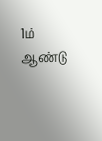1ம் ஆண்டு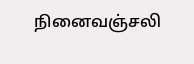நினைவஞ்சலி